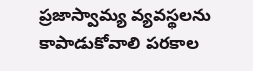ప్రజాస్వామ్య వ్యవస్థలను కాపాడుకోవాలి పరకాల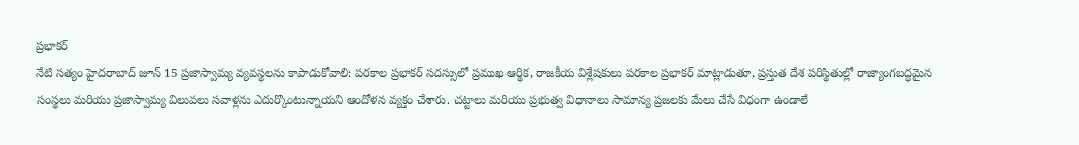ప్రభాకర్
నేటి సత్యం హైదరాబాద్ జూన్ 15 ప్రజాస్వామ్య వ్యవస్థలను కాపాడుకోవాలి: పరకాల ప్రభాకర్ సదస్సులో ప్రముఖ ఆర్థిక, రాజకీయ విశ్లేషకులు పరకాల ప్రభాకర్ మాట్లాడుతూ, ప్రస్తుత దేశ పరిస్థితుల్లో రాజ్యాంగబద్ధమైన సంస్థలు మరియు ప్రజాస్వామ్య విలువలు సవాళ్లను ఎదుర్కొంటున్నాయని ఆందోళన వ్యక్తం చేశారు. చట్టాలు మరియు ప్రభుత్వ విధానాలు సామాన్య ప్రజలకు మేలు చేసే విధంగా ఉండాలే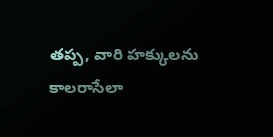తప్ప, వారి హక్కులను కాలరాసేలా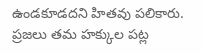ఉండకూడదని హితవు పలికారు. ప్రజలు తమ హక్కుల పట్ల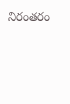నిరంతరం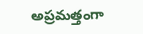అప్రమత్తంగా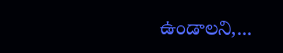ఉండాలని,...